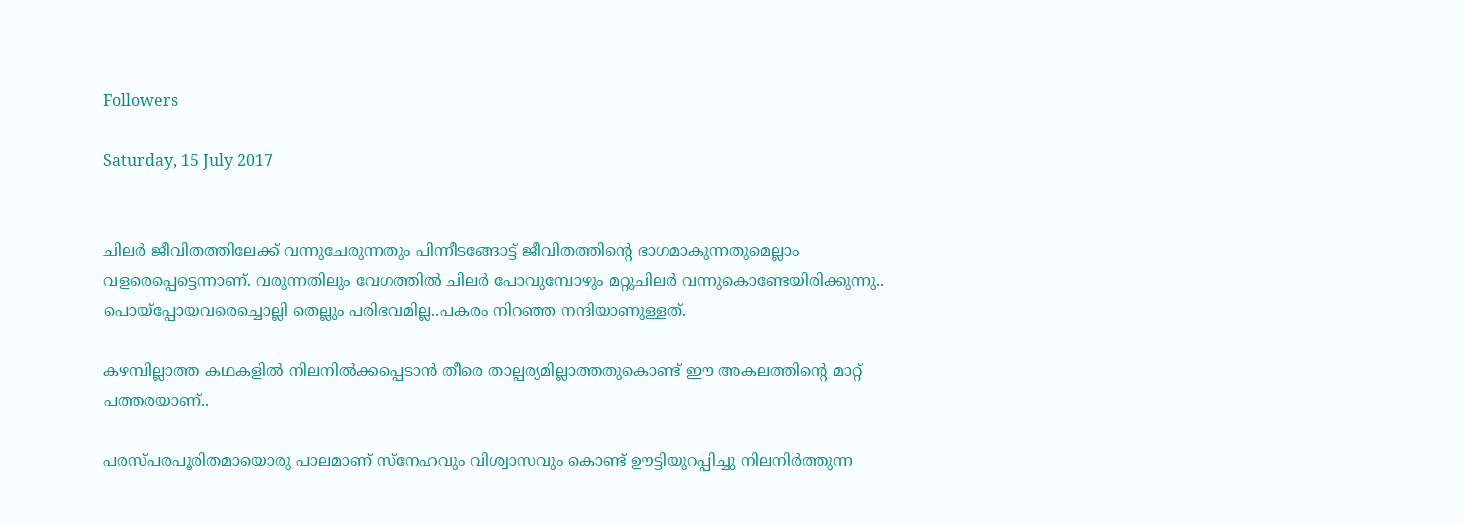Followers

Saturday, 15 July 2017


ചിലർ ജീവിതത്തിലേക്ക് വന്നുചേരുന്നതും പിന്നീടങ്ങോട്ട് ജീവിതത്തിന്റെ ഭാഗമാകുന്നതുമെല്ലാം വളരെപ്പെട്ടെന്നാണ്. വരുന്നതിലും വേഗത്തിൽ ചിലർ പോവുമ്പോഴും മറ്റുചിലർ വന്നുകൊണ്ടേയിരിക്കുന്നു..
പൊയ്പ്പോയവരെച്ചൊല്ലി തെല്ലും പരിഭവമില്ല..പകരം നിറഞ്ഞ നന്ദിയാണുള്ളത്.

കഴമ്പില്ലാത്ത കഥകളിൽ നിലനിൽക്കപ്പെടാൻ തീരെ താല്പര്യമില്ലാത്തതുകൊണ്ട് ഈ അകലത്തിന്റെ മാറ്റ് പത്തരയാണ്..

പരസ്പരപൂരിതമായൊരു പാലമാണ് സ്നേഹവും വിശ്വാസവും കൊണ്ട് ഊട്ടിയുറപ്പിച്ചു നിലനിർത്തുന്ന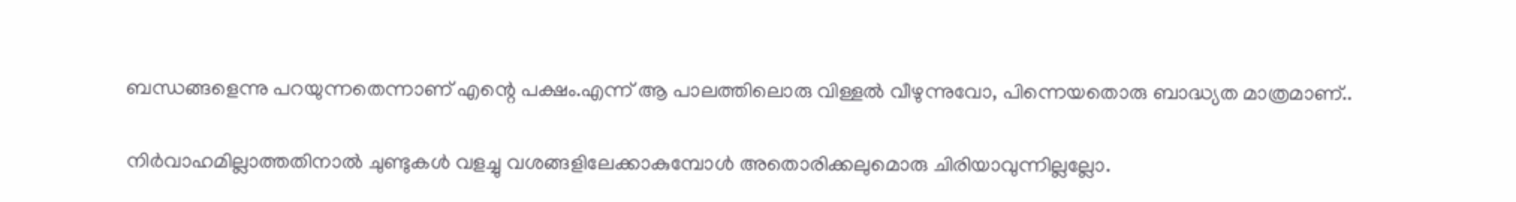ബന്ധങ്ങളെന്നു പറയുന്നതെന്നാണ് എന്റെ പക്ഷം.എന്ന് ആ പാലത്തിലൊരു വിള്ളൽ വീഴുന്നുവോ, പിന്നെയതൊരു ബാദ്ധ്യത മാത്രമാണ്..

നിർവാഹമില്ലാത്തതിനാൽ ചുണ്ടുകൾ വളച്ചു വശങ്ങളിലേക്കാകുമ്പോൾ അതൊരിക്കലുമൊരു ചിരിയാവുന്നില്ലല്ലോ.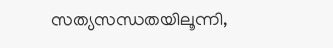സത്യസന്ധതയിലൂന്നി,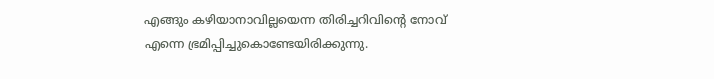എങ്ങും കഴിയാനാവില്ലയെന്ന തിരിച്ചറിവിന്റെ നോവ് എന്നെ ഭ്രമിപ്പിച്ചുകൊണ്ടേയിരിക്കുന്നു.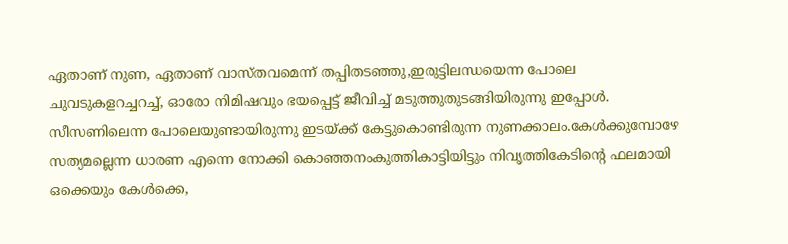ഏതാണ് നുണ, ഏതാണ് വാസ്തവമെന്ന് തപ്പിതടഞ്ഞു,ഇരുട്ടിലന്ധയെന്ന പോലെ ചുവടുകളറച്ചറച്ച്, ഓരോ നിമിഷവും ഭയപ്പെട്ട് ജീവിച്ച് മടുത്തുതുടങ്ങിയിരുന്നു ഇപ്പോൾ.
സീസണിലെന്ന പോലെയുണ്ടായിരുന്നു ഇടയ്ക്ക് കേട്ടുകൊണ്ടിരുന്ന നുണക്കാലം.കേൾക്കുമ്പോഴേ സത്യമല്ലെന്ന ധാരണ എന്നെ നോക്കി കൊഞ്ഞനംകുത്തികാട്ടിയിട്ടും നിവൃത്തികേടിന്റെ ഫലമായി ഒക്കെയും കേൾക്കെ,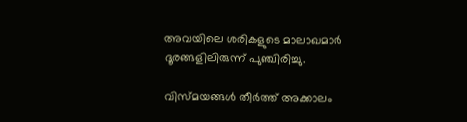അവയിലെ ശരികളുടെ മാലാഖമാർ ദൂരങ്ങളിലിരുന്ന് പുഞ്ചിരിച്ചു.

വിസ്മയങ്ങൾ തീർത്ത് അക്കാലം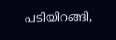പടിയിറങ്ങി,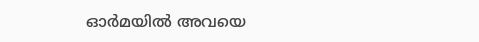ഓർമയിൽ അവയെ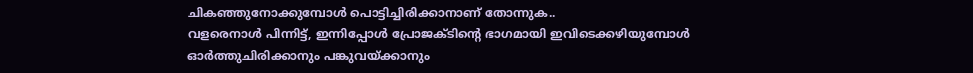ചികഞ്ഞുനോക്കുമ്പോൾ പൊട്ടിച്ചിരിക്കാനാണ് തോന്നുക..
വളരെനാൾ പിന്നിട്ട്‌, ഇന്നിപ്പോൾ പ്രോജക്ടിന്റെ ഭാഗമായി ഇവിടെക്കഴിയുമ്പോൾ ഓർത്തുചിരിക്കാനും പങ്കുവയ്ക്കാനും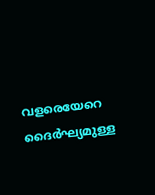വളരെയേറെ ദൈർഘ്യമുള്ള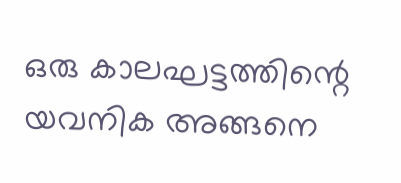ഒരു കാലഘട്ടത്തിന്റെ യവനിക അങ്ങനെ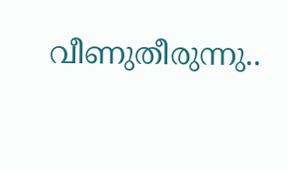വീണുതീരുന്നു..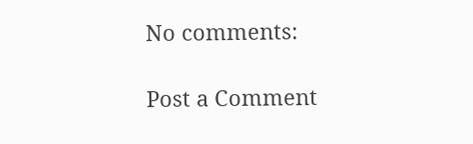No comments:

Post a Comment